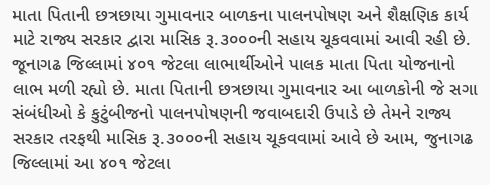માતા પિતાની છત્રછાયા ગુમાવનાર બાળકના પાલનપોષણ અને શૈક્ષણિક કાર્ય માટે રાજ્ય સરકાર દ્વારા માસિક રૂ.૩૦૦૦ની સહાય ચૂકવવામાં આવી રહી છે.
જૂનાગઢ જિલ્લામાં ૪૦૧ જેટલા લાભાર્થીઓને પાલક માતા પિતા યોજનાનો લાભ મળી રહ્યો છે. માતા પિતાની છત્રછાયા ગુમાવનાર આ બાળકોની જે સગા સંબંધીઓ કે કુટુંબીજનો પાલનપોષણની જવાબદારી ઉપાડે છે તેમને રાજ્ય સરકાર તરફથી માસિક રૂ.૩૦૦૦ની સહાય ચૂકવવામાં આવે છે આમ, જુનાગઢ જિલ્લામાં આ ૪૦૧ જેટલા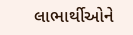લાભાર્થીઓને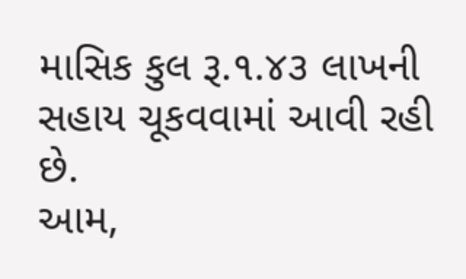માસિક કુલ રૂ.૧.૪૩ લાખની સહાય ચૂકવવામાં આવી રહી છે.
આમ,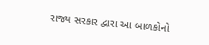રાજ્ય સરકાર દ્વારા આ બાળકોનો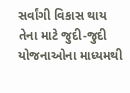સર્વાંગી વિકાસ થાય તેના માટે જુદી-જુદી યોજનાઓના માધ્યમથી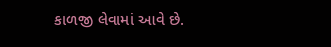કાળજી લેવામાં આવે છે.